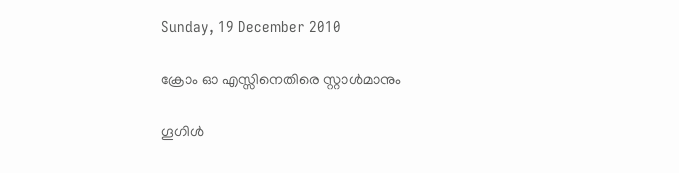Sunday, 19 December 2010

ക്രോം ഓ എസ്സിനെതിരെ സ്റ്റാള്‍മാനും

ഗൂഗിള്‍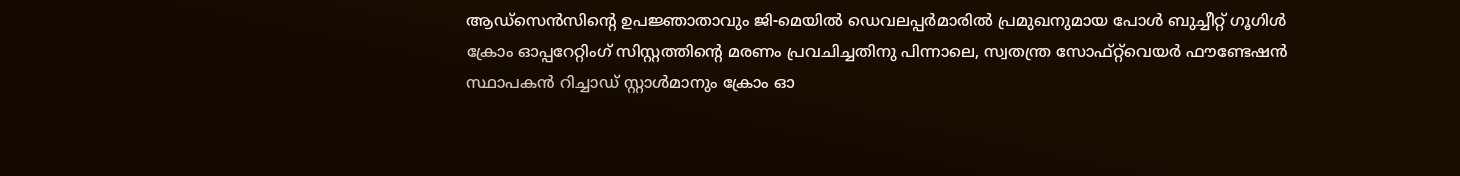ആഡ്‌സെന്‍സിന്റെ ഉപജ്ഞാതാവും ജി-മെയില്‍ ഡെവലപ്പര്‍മാരില്‍ പ്രമുഖനുമായ പോള്‍ ബുച്ചീറ്റ് ഗൂഗിള്‍ ക്രോം ഓപ്പറേറ്റിംഗ് സിസ്റ്റത്തിന്റെ മരണം പ്രവചിച്ചതിനു പിന്നാലെ, സ്വതന്ത്ര സോഫ്റ്റ്‌വെയര്‍ ഫൗണ്ടേഷന്‍ സ്ഥാപകന്‍ റിച്ചാഡ് സ്റ്റാള്‍മാനും ക്രോം ഓ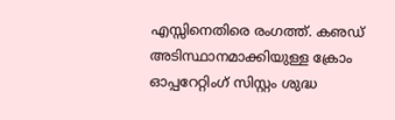എസ്സിനെതിരെ രംഗത്ത്. കഌഡ് അടിസ്ഥാനമാക്കിയുള്ള ക്രോം ഓപ്പറേറ്റിംഗ് സിസ്റ്റം ശുദ്ധ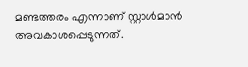മണ്ടത്തരം എന്നാണ് സ്റ്റാള്‍മാന്‍ അവകാശപ്പെടുന്നത്.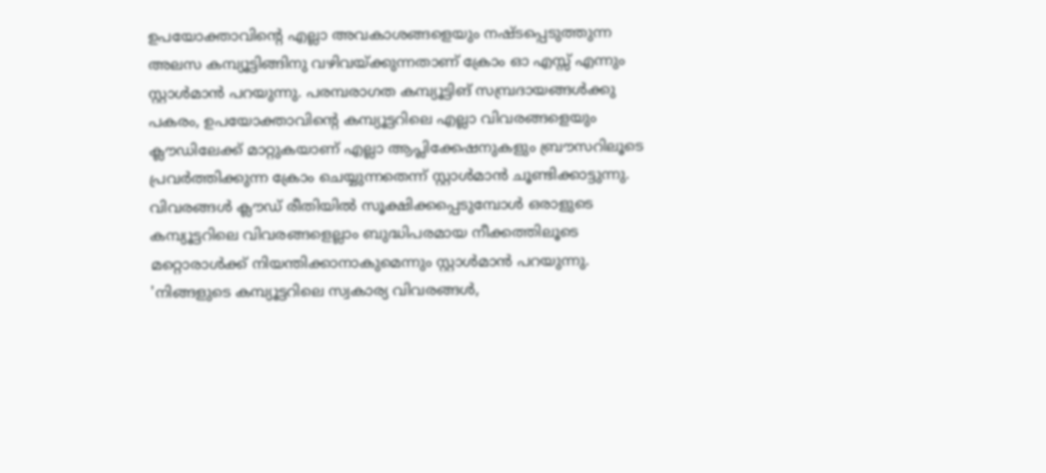ഉപയോക്താവിന്റെ എല്ലാ അവകാശങ്ങളെയും നഷ്ടപ്പെടുത്തുന്ന അലസ കമ്പ്യൂട്ടിങ്ങിനു വഴിവയ്ക്കുന്നതാണ് ക്രോം ഓ എസ്സ് എന്നും സ്റ്റാള്‍മാന്‍ പറയുന്നു. പരമ്പരാഗത കമ്പ്യൂട്ടിങ് സമ്പ്രദായങ്ങള്‍ക്കു പകരം, ഉപയോക്താവിന്റെ കമ്പ്യൂട്ടറിലെ എല്ലാ വിവരങ്ങളെയും ക്ലൗഡിലേക്ക് മാറ്റുകയാണ് എല്ലാ ആപ്ലിക്കേഷനുകളും ബ്രൗസറിലൂടെ പ്രവര്‍ത്തിക്കുന്ന ക്രോം ചെയ്യുന്നതെന്ന് സ്റ്റാള്‍മാന്‍ ചൂണ്ടിക്കാട്ടുന്നു. വിവരങ്ങള്‍ ക്ലൗഡ് രീതിയില്‍ സൂക്ഷിക്കപ്പെടുമ്പോള്‍ ഒരാളുടെ കമ്പ്യൂട്ടറിലെ വിവരങ്ങളെല്ലാം ബുദ്ധിപരമായ നീക്കത്തിലൂടെ മറ്റൊരാള്‍ക്ക് നിയന്തിക്കാനാകുമെന്നും സ്റ്റാള്‍മാന്‍ പറയുന്നു. 'നിങ്ങളുടെ കമ്പ്യൂട്ടറിലെ സ്വകാര്യ വിവരങ്ങള്‍,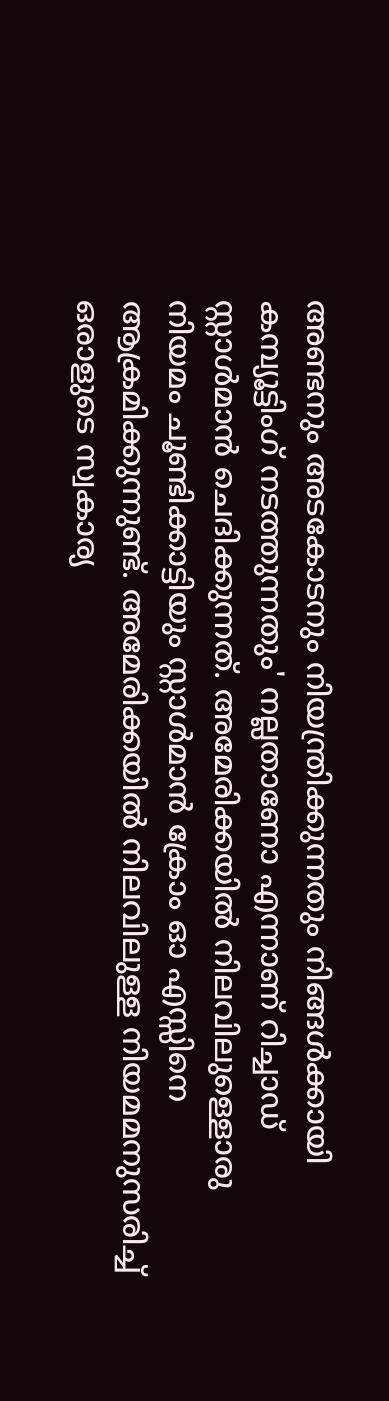അണ്ടനും അടകോടനും നിയന്ത്രിക്കുന്നതും നിങ്ങള്‍ക്കായി കമ്പ്യൂട്ടിംഗ് നടത്തുന്നതും' നല്ലതാണോ എന്നാണ് റിച്ചാഡ് സ്റ്റാള്‍മാന്‍ ചെദിക്കുന്നത്. അമേരിക്കയില്‍ നിലവിലുള്ളൊരു നിയമം ചൂണ്ടിക്കാട്ടിയും സ്റ്റാള്‍മാന്‍ ക്രോം ഓ എസ്സിനെ ആക്രമിക്കുന്നുണ്ട്. അമേരിക്കയില്‍ നിലവിലുള്ള നിയമമനുസരിച്ച് ഒരാളുടെ സ്വകാര്യ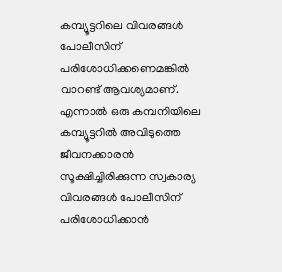കമ്പ്യൂട്ടറിലെ വിവരങ്ങള്‍ പോലീസിന് പരിശോധിക്കണെമങ്കില്‍ വാറണ്ട് ആവശ്യമാണ്. എന്നാല്‍ ഒരു കമ്പനിയിലെ കമ്പ്യൂട്ടറില്‍ അവിടുത്തെ ജീവനക്കാരന്‍ സൂക്ഷിച്ചിരിക്കുന്ന സ്വകാര്യ വിവരങ്ങള്‍ പോലീസിന് പരിശോധിക്കാന്‍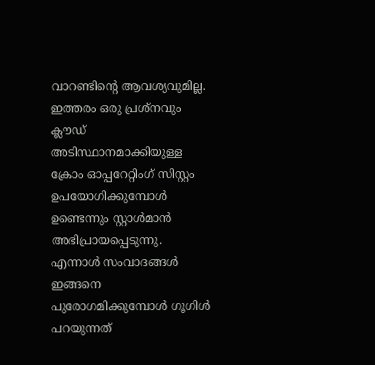വാറണ്ടിന്റെ ആവശ്യവുമില്ല. ഇത്തരം ഒരു പ്രശ്‌നവും ക്ലൗഡ് അടിസ്ഥാനമാക്കിയുള്ള ക്രോം ഓപ്പറേറ്റിംഗ് സിസ്റ്റം ഉപയോഗിക്കുമ്പോള്‍ ഉണ്ടെന്നും സ്റ്റാള്‍മാന്‍ അഭിപ്രായപ്പെടുന്നു. എന്നാള്‍ സംവാദങ്ങള്‍ ഇങ്ങനെ പുരോഗമിക്കുമ്പോള്‍ ഗൂഗിള്‍ പറയുന്നത്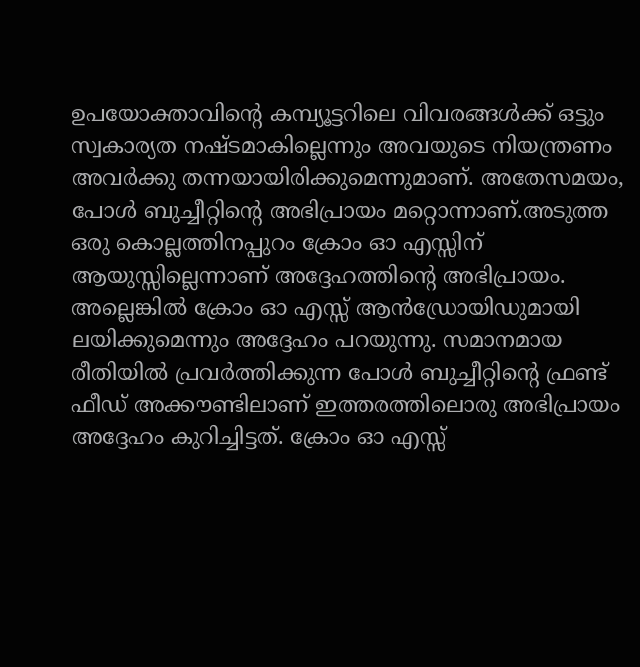ഉപയോക്താവിന്റെ കമ്പ്യൂട്ടറിലെ വിവരങ്ങള്‍ക്ക് ഒട്ടും സ്വകാര്യത നഷ്ടമാകില്ലെന്നും അവയുടെ നിയന്ത്രണം അവര്‍ക്കു തന്നയായിരിക്കുമെന്നുമാണ്. അതേസമയം, പോള്‍ ബുച്ചീറ്റിന്റെ അഭിപ്രായം മറ്റൊന്നാണ്.അടുത്ത ഒരു കൊല്ലത്തിനപ്പുറം ക്രോം ഓ എസ്സിന് ആയുസ്സില്ലെന്നാണ് അദ്ദേഹത്തിന്റെ അഭിപ്രായം. അല്ലെങ്കില്‍ ക്രോം ഓ എസ്സ് ആന്‍ഡ്രോയിഡുമായി ലയിക്കുമെന്നും അദ്ദേഹം പറയുന്നു. സമാനമായ രീതിയില്‍ പ്രവര്‍ത്തിക്കുന്ന പോള്‍ ബുച്ചീറ്റിന്റെ ഫ്രണ്ട് ഫീഡ് അക്കൗണ്ടിലാണ് ഇത്തരത്തിലൊരു അഭിപ്രായം അദ്ദേഹം കുറിച്ചിട്ടത്. ക്രോം ഓ എസ്സ്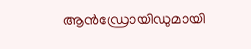ആന്‍ഡ്രോയിഡുമായി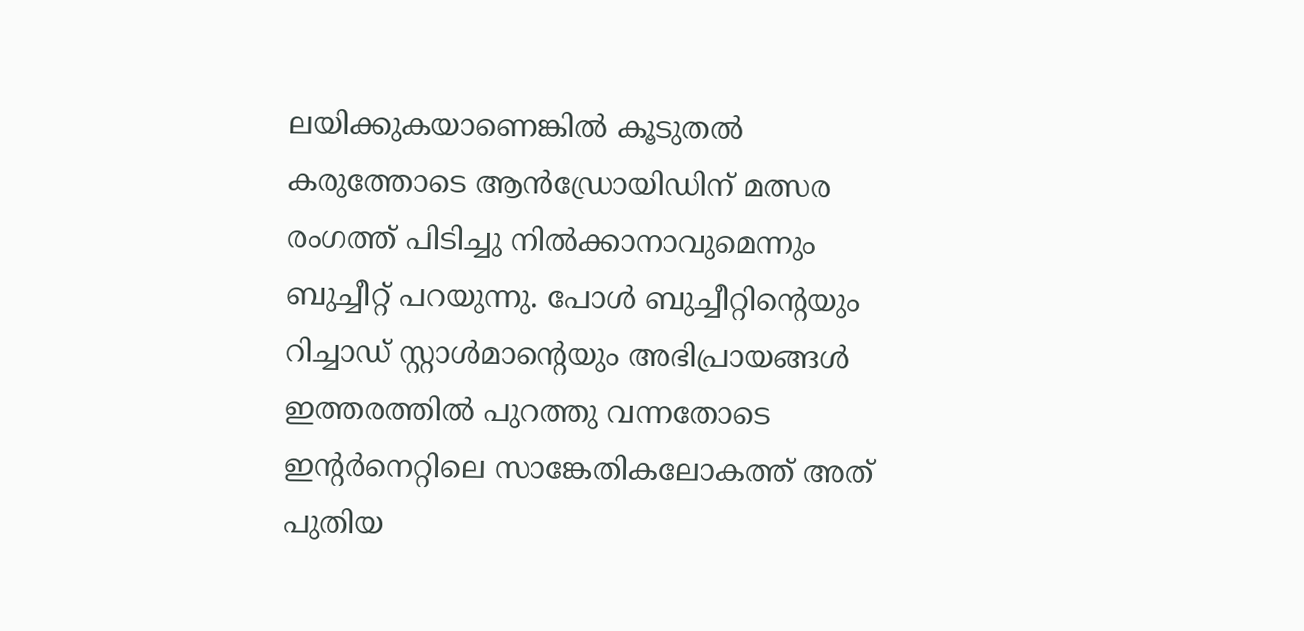ലയിക്കുകയാണെങ്കില്‍ കൂടുതല്‍ കരുത്തോടെ ആന്‍ഡ്രോയിഡിന് മത്സര രംഗത്ത് പിടിച്ചു നില്‍ക്കാനാവുമെന്നും ബുച്ചീറ്റ് പറയുന്നു. പോള്‍ ബുച്ചീറ്റിന്റെയും റിച്ചാഡ് സ്റ്റാള്‍മാന്റെയും അഭിപ്രായങ്ങള്‍ ഇത്തരത്തില്‍ പുറത്തു വന്നതോടെ ഇന്റര്‍നെറ്റിലെ സാങ്കേതികലോകത്ത് അത് പുതിയ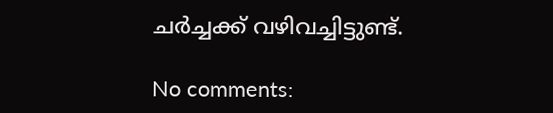ചര്‍ച്ചക്ക് വഴിവച്ചിട്ടുണ്ട്.

No comments: